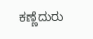ಕಣ್ಣೆದುರು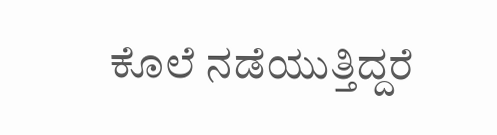ಕೊಲೆ ನಡೆಯುತ್ತಿದ್ದರೆ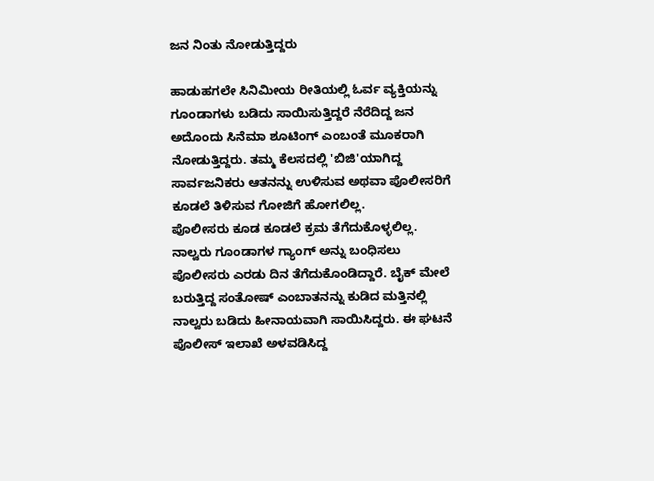ಜನ ನಿಂತು ನೋಡುತ್ತಿದ್ದರು

ಹಾಡುಹಗಲೇ ಸಿನಿಮೀಯ ರೀತಿಯಲ್ಲಿ ಓರ್ವ ವ್ಯಕ್ತಿಯನ್ನು ಗೂಂಡಾಗಳು ಬಡಿದು ಸಾಯಿಸುತ್ತಿದ್ದರೆ ನೆರೆದಿದ್ದ ಜನ ಅದೊಂದು ಸಿನೆಮಾ ಶೂಟಿಂಗ್ ಎಂಬಂತೆ ಮೂಕರಾಗಿ ನೋಡುತ್ತಿದ್ದರು. ತಮ್ಮ ಕೆಲಸದಲ್ಲಿ 'ಬಿಜಿ'ಯಾಗಿದ್ದ ಸಾರ್ವಜನಿಕರು ಆತನನ್ನು ಉಳಿಸುವ ಅಥವಾ ಪೊಲೀಸರಿಗೆ ಕೂಡಲೆ ತಿಳಿಸುವ ಗೋಜಿಗೆ ಹೋಗಲಿಲ್ಲ.
ಪೊಲೀಸರು ಕೂಡ ಕೂಡಲೆ ಕ್ರಮ ತೆಗೆದುಕೊಳ್ಳಲಿಲ್ಲ. ನಾಲ್ವರು ಗೂಂಡಾಗಳ ಗ್ಯಾಂಗ್ ಅನ್ನು ಬಂಧಿಸಲು ಪೊಲೀಸರು ಎರಡು ದಿನ ತೆಗೆದುಕೊಂಡಿದ್ದಾರೆ. ಬೈಕ್ ಮೇಲೆ ಬರುತ್ತಿದ್ದ ಸಂತೋಷ್ ಎಂಬಾತನನ್ನು ಕುಡಿದ ಮತ್ತಿನಲ್ಲಿ ನಾಲ್ವರು ಬಡಿದು ಹೀನಾಯವಾಗಿ ಸಾಯಿಸಿದ್ದರು. ಈ ಘಟನೆ ಪೊಲೀಸ್ ಇಲಾಖೆ ಅಳವಡಿಸಿದ್ದ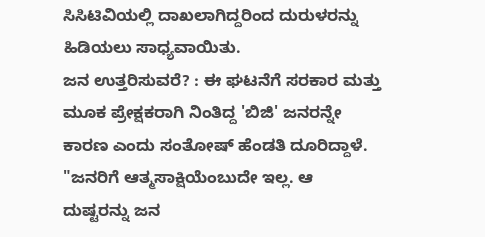ಸಿಸಿಟಿವಿಯಲ್ಲಿ ದಾಖಲಾಗಿದ್ದರಿಂದ ದುರುಳರನ್ನು ಹಿಡಿಯಲು ಸಾಧ್ಯವಾಯಿತು.
ಜನ ಉತ್ತರಿಸುವರೆ? : ಈ ಘಟನೆಗೆ ಸರಕಾರ ಮತ್ತು ಮೂಕ ಪ್ರೇಕ್ಷಕರಾಗಿ ನಿಂತಿದ್ದ 'ಬಿಜಿ' ಜನರನ್ನೇ ಕಾರಣ ಎಂದು ಸಂತೋಷ್ ಹೆಂಡತಿ ದೂರಿದ್ದಾಳೆ. "ಜನರಿಗೆ ಆತ್ಮಸಾಕ್ಷಿಯೆಂಬುದೇ ಇಲ್ಲ. ಆ ದುಷ್ಟರನ್ನು ಜನ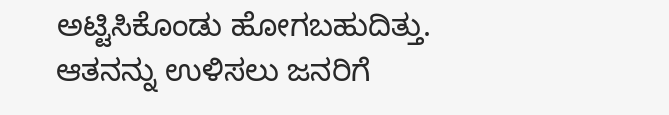ಅಟ್ಟಿಸಿಕೊಂಡು ಹೋಗಬಹುದಿತ್ತು. ಆತನನ್ನು ಉಳಿಸಲು ಜನರಿಗೆ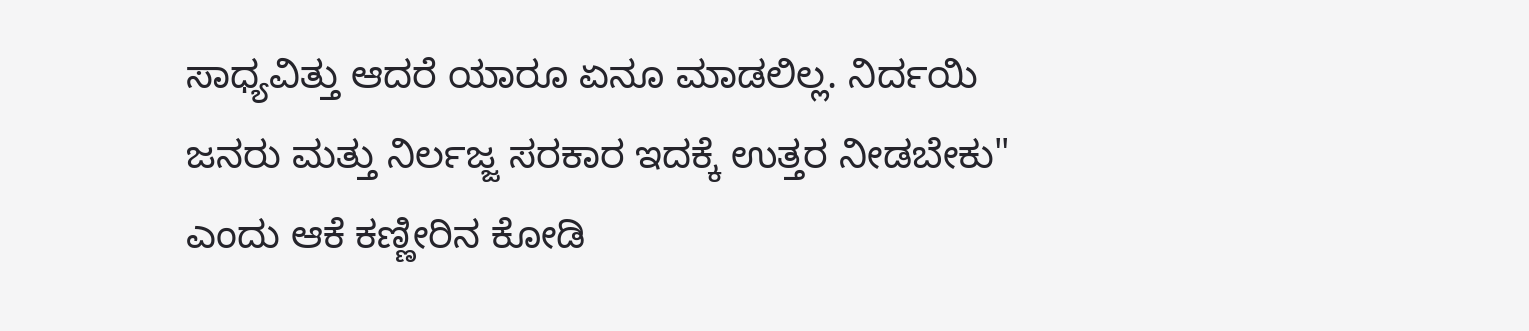ಸಾಧ್ಯವಿತ್ತು ಆದರೆ ಯಾರೂ ಏನೂ ಮಾಡಲಿಲ್ಲ. ನಿರ್ದಯಿ ಜನರು ಮತ್ತು ನಿರ್ಲಜ್ಜ ಸರಕಾರ ಇದಕ್ಕೆ ಉತ್ತರ ನೀಡಬೇಕು" ಎಂದು ಆಕೆ ಕಣ್ಣೀರಿನ ಕೋಡಿ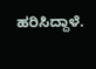ಹರಿಸಿದ್ದಾಳೆ.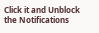Click it and Unblock the Notifications